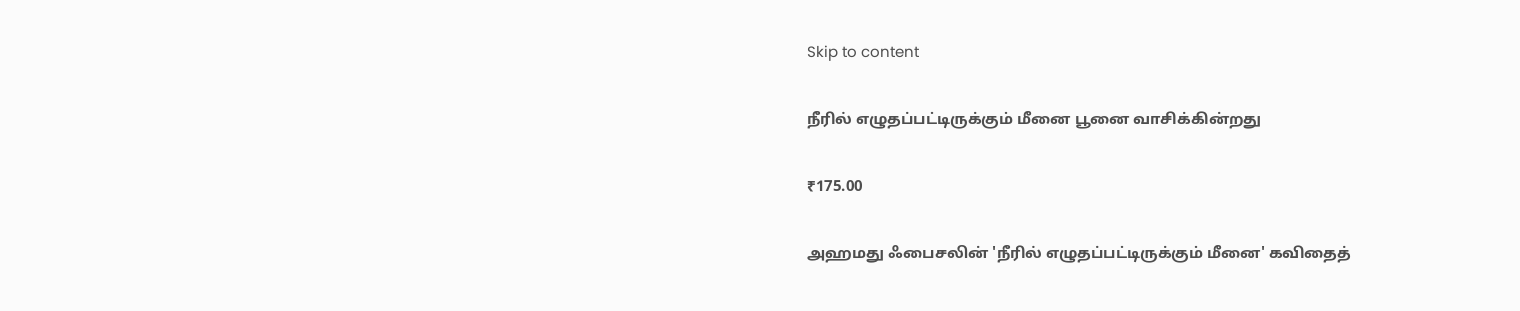Skip to content

நீரில் எழுதப்பட்டிருக்கும் மீனை பூனை வாசிக்கின்றது

₹175.00

அஹமது ஃபைசலின் 'நீரில் எழுதப்பட்டிருக்கும் மீனை' கவிதைத்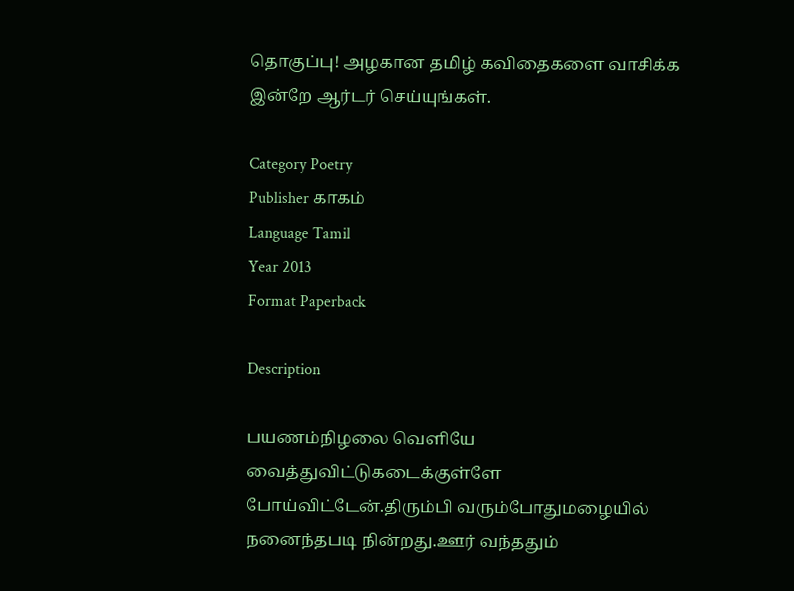தொகுப்பு! அழகான தமிழ் கவிதைகளை வாசிக்க இன்றே ஆர்டர் செய்யுங்கள்.

Category Poetry
Publisher காகம்
Language Tamil
Year 2013
Format Paperback

Description

பயணம்நிழலை வெளியே வைத்துவிட்டுகடைக்குள்ளே போய்விட்டேன்.திரும்பி வரும்போதுமழையில் நனைந்தபடி நின்றது.ஊர் வந்ததும்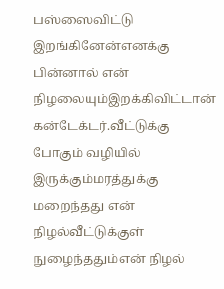பஸ்ஸைவிட்டு இறங்கினேன்எனக்கு பின்னால் என் நிழலையும்இறக்கிவிட்டான் கன்டேக்டர்.வீட்டுக்கு போகும் வழியில் இருக்கும்மரத்துக்கு மறைந்தது என் நிழல்வீட்டுக்குள் நுழைந்ததும்என் நிழல்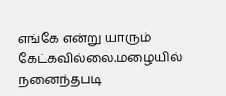எங்கே என்று யாரும் கேட்கவில்லை.மழையில் நனைந்தபடி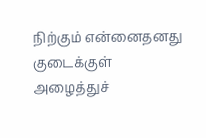நிற்கும் என்னைதனது குடைக்குள் அழைத்துச்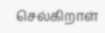செல்கிறாள்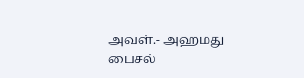அவள்.- அஹமது பைசல்